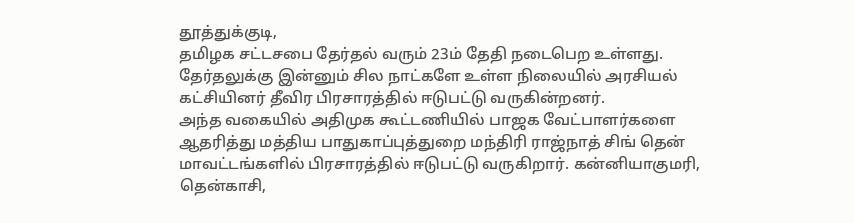தூத்துக்குடி,
தமிழக சட்டசபை தேர்தல் வரும் 23ம் தேதி நடைபெற உள்ளது. தேர்தலுக்கு இன்னும் சில நாட்களே உள்ள நிலையில் அரசியல் கட்சியினர் தீவிர பிரசாரத்தில் ஈடுபட்டு வருகின்றனர்.
அந்த வகையில் அதிமுக கூட்டணியில் பாஜக வேட்பாளர்களை ஆதரித்து மத்திய பாதுகாப்புத்துறை மந்திரி ராஜ்நாத் சிங் தென் மாவட்டங்களில் பிரசாரத்தில் ஈடுபட்டு வருகிறார். கன்னியாகுமரி, தென்காசி,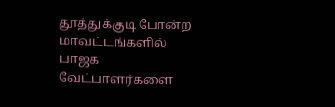தூத்துக்குடி போன்ற மாவட்டங்களில் பாஜக வேட்பாளர்களை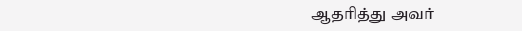ஆதரித்து அவர்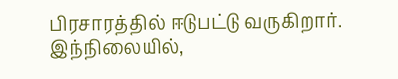பிரசாரத்தில் ஈடுபட்டு வருகிறார்.
இந்நிலையில்,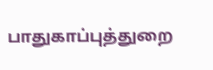பாதுகாப்புத்துறை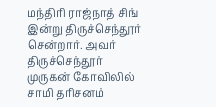மந்திரி ராஜ்நாத் சிங் இன்று திருச்செந்தூர் சென்றார். அவர் திருச்செந்தூர் முருகன் கோவிலில் சாமி தரிசனம்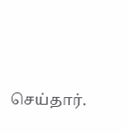செய்தார்.